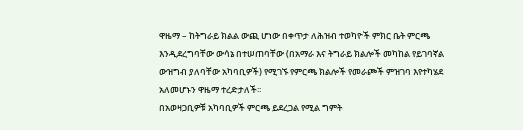ዋዜማ – ከትግራይ ክልል ውጪ ሆነው በቀጥታ ለሕዝብ ተወካዮች ምክር ቤት ምርጫ እንዲደረግባቸው ውሳኔ በተሠጠባቸው (በአማራ እና ትግራይ ክልሎች መካከል የይገባኛል ውዝግብ ያለባቸው አካባቢዎች) የሚገኙ የምርጫ ክልሎች የመራጮች ምዝገባ እየተካሄደ አለመሆኑን ዋዜማ ተረድታለች፡፡
በአወዛጋቢዎቹ አካባቢዎች ምርጫ ይደረጋል የሚል ግምት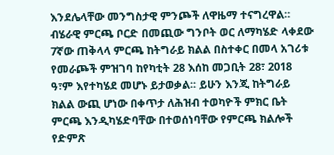እንደሌላቸው መንግስታዊ ምንጮች ለዋዜማ ተናግረዋል።
ብሄራዊ ምርጫ ቦርድ በመጪው ግንቦት ወር ለማካሄድ ላቀደው 7ኛው ጠቅላላ ምርጫ ከትግራይ ክልል በስተቀር በመላ አገሪቱ የመራጮች ምዝገባ ከየካቲት 28 እሰከ መጋቢት 28፣ 2018 ዓ፣ም እየተካሄደ መሆኑ ይታወቃል፡፡ ይሁን እንጂ ከትግራይ ክልል ውጪ ሆነው በቀጥታ ለሕዝብ ተወካዮች ምክር ቤት ምርጫ እንዲካሄድባቸው በተወሰነባቸው የምርጫ ክልሎች የድምጽ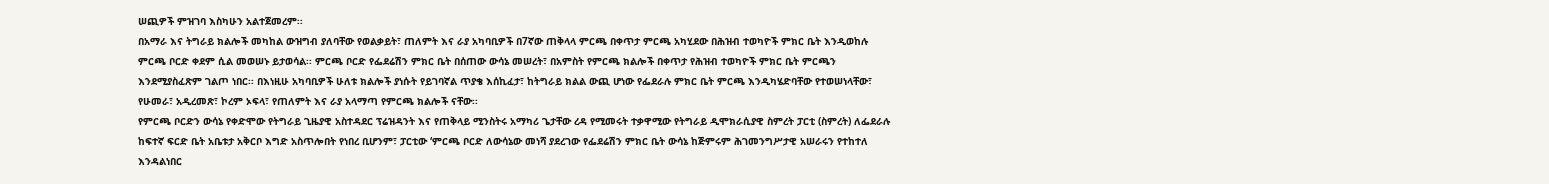ሠጪዎች ምዝገባ እስካሁን አልተጀመረም፡፡
በአማራ እና ትግራይ ክልሎች መካከል ውዝግብ ያለባቸው የወልቃይት፣ ጠለምት እና ራያ አካባቢዎች በ7ኛው ጠቅላላ ምርጫ በቀጥታ ምርጫ አካሂደው በሕዝብ ተወካዮች ምክር ቤት እንዲወከሉ ምርጫ ቦርድ ቀደም ሲል መወሠኑ ይታወሳል፡፡ ምርጫ ቦርድ የፌደሬሽን ምክር ቤት በሰጠው ውሳኔ መሠረት፣ በአምስት የምርጫ ክልሎች በቀጥታ የሕዝብ ተወካዮች ምክር ቤት ምርጫን እንደሚያስፈጽም ገልጦ ነበር፡፡ በእነዚሁ አካባቢዎች ሁለቱ ክልሎች ያነሱት የይገባኛል ጥያቄ እሰኪፈታ፣ ከትግራይ ክልል ውጪ ሆነው የፌደራሉ ምክር ቤት ምርጫ እንዲካሄድባቸው የተወሠነላቸው፣ የሁመራ፣ አዲረመጽ፣ ኮረም ኦፍላ፣ የጠለምት እና ራያ አላማጣ የምርጫ ክልሎች ናቸው፡፡
የምርጫ ቦርድን ውሳኔ የቀድሞው የትግራይ ጊዜያዊ አስተዳደር ፕሬዝዳንት እና የጠቅላይ ሚንስትሩ አማካሪ ጌታቸው ረዳ የሚመሩት ተቃዋሚው የትግራይ ዲሞክራሲያዊ ስምረት ፓርቲ (ስምረት) ለፌደራሉ ከፍተኛ ፍርድ ቤት አቤቱታ አቅርቦ እግድ አስጥሎበት የነበረ ቢሆንም፣ ፓርቲው ‘ምርጫ ቦርድ ለውሳኔው መነሻ ያደረገው የፌደሬሽን ምክር ቤት ውሳኔ ከጅምሩም ሕገመንግሥታዊ አሠራሩን የተከተለ እንዳልነበር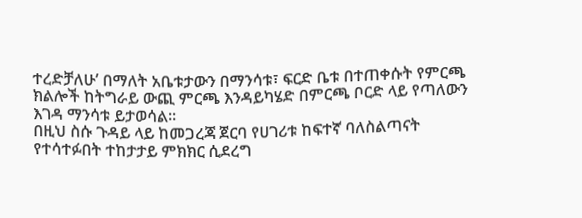ተረድቻለሁ’ በማለት አቤቱታውን በማንሳቱ፣ ፍርድ ቤቱ በተጠቀሱት የምርጫ ክልሎች ከትግራይ ውጪ ምርጫ እንዳይካሄድ በምርጫ ቦርድ ላይ የጣለውን እገዳ ማንሳቱ ይታወሳል፡፡
በዚህ ስሱ ጉዳይ ላይ ከመጋረጃ ጀርባ የሀገሪቱ ከፍተኛ ባለስልጣናት የተሳተፉበት ተከታታይ ምክክር ሲደረግ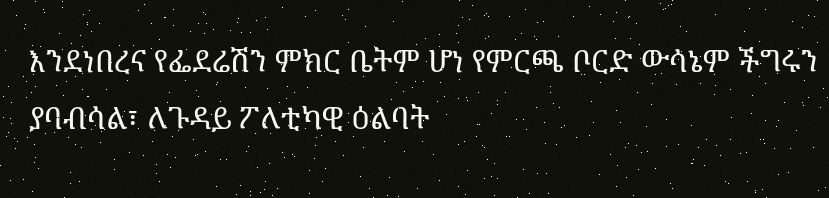እንደነበረና የፌደሬሽን ምክር ቤትም ሆነ የምርጫ ቦርድ ውሳኔም ችግሩን ያባብሳል፣ ለጉዳይ ፖለቲካዊ ዕልባት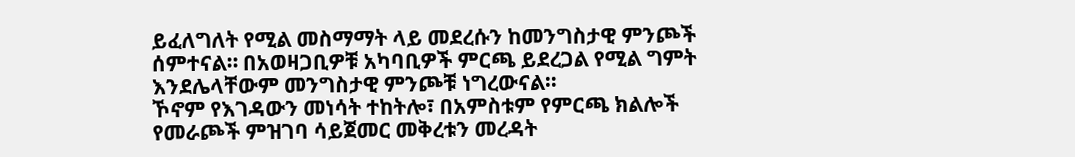ይፈለግለት የሚል መስማማት ላይ መደረሱን ከመንግስታዊ ምንጮች ሰምተናል። በአወዛጋቢዎቹ አካባቢዎች ምርጫ ይደረጋል የሚል ግምት እንደሌላቸውም መንግስታዊ ምንጮቹ ነግረውናል።
ኾኖም የእገዳውን መነሳት ተከትሎ፣ በአምስቱም የምርጫ ክልሎች የመራጮች ምዝገባ ሳይጀመር መቅረቱን መረዳት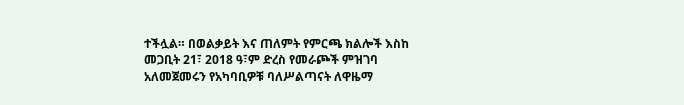ተችሏል። በወልቃይት እና ጠለምት የምርጫ ክልሎች እስከ መጋቢት 21፣ 2018 ዓ፣ም ድረስ የመራጮች ምዝገባ አለመጀመሩን የአካባቢዎቹ ባለሥልጣናት ለዋዜማ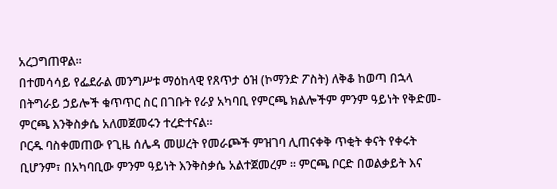አረጋግጠዋል፡፡
በተመሳሳይ የፌደራል መንግሥቱ ማዕከላዊ የጸጥታ ዕዝ (ኮማንድ ፖስት) ለቅቆ ከወጣ በኋላ በትግራይ ኃይሎች ቁጥጥር ስር በገቡት የራያ አካባቢ የምርጫ ክልሎችም ምንም ዓይነት የቅድመ-ምርጫ እንቅስቃሴ አለመጀመሩን ተረድተናል፡፡
ቦርዱ ባስቀመጠው የጊዜ ሰሌዳ መሠረት የመራጮች ምዝገባ ሊጠናቀቅ ጥቂት ቀናት የቀሩት ቢሆንም፣ በአካባቢው ምንም ዓይነት እንቅስቃሴ አልተጀመረም ፡፡ ምርጫ ቦርድ በወልቃይት እና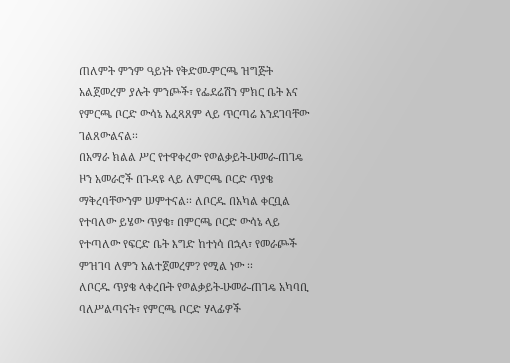ጠለምት ምንም ዓይነት የቅድመ-ምርጫ ዝግጅት አልጀመረም ያሉት ምንጮች፣ የፌደሬሽን ምክር ቤት እና የምርጫ ቦርድ ውሳኔ አፈጻጸም ላይ ጥርጣሬ እንደገባቸው ገልጸውልናል፡፡
በአማራ ክልል ሥር የተዋቀረው የወልቃይት-ሁመራ-ጠገዴ ዞን አመራሮች በጉዳዩ ላይ ለምርጫ ቦርድ ጥያቄ ማቅረባቸውንም ሠምተናል፡፡ ለቦርዱ በአካል ቀርቧል የተባለው ይሄው ጥያቄ፣ በምርጫ ቦርድ ውሳኔ ላይ የተጣለው የፍርድ ቤት እግድ ከተነሳ በኋላ፣ የመራጮች ምዝገባ ለምን አልተጀመረም? የሚል ነው ፡፡
ለቦርዱ ጥያቄ ላቀረቡት የወልቃይት-ሁመራ-ጠገዴ አካባቢ ባለሥልጣናት፣ የምርጫ ቦርድ ሃላፊዎች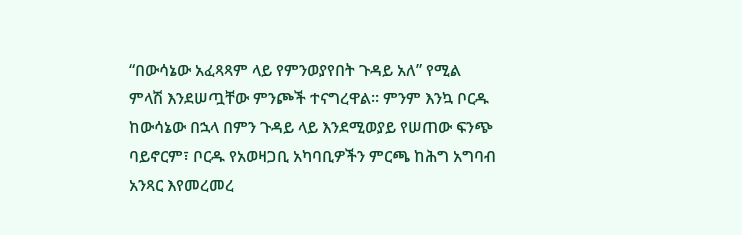“በውሳኔው አፈጻጻም ላይ የምንወያየበት ጉዳይ አለ” የሚል ምላሽ እንደሠጧቸው ምንጮች ተናግረዋል፡፡ ምንም እንኳ ቦርዱ ከውሳኔው በኋላ በምን ጉዳይ ላይ እንደሚወያይ የሠጠው ፍንጭ ባይኖርም፣ ቦርዱ የአወዛጋቢ አካባቢዎችን ምርጫ ከሕግ አግባብ አንጻር እየመረመረ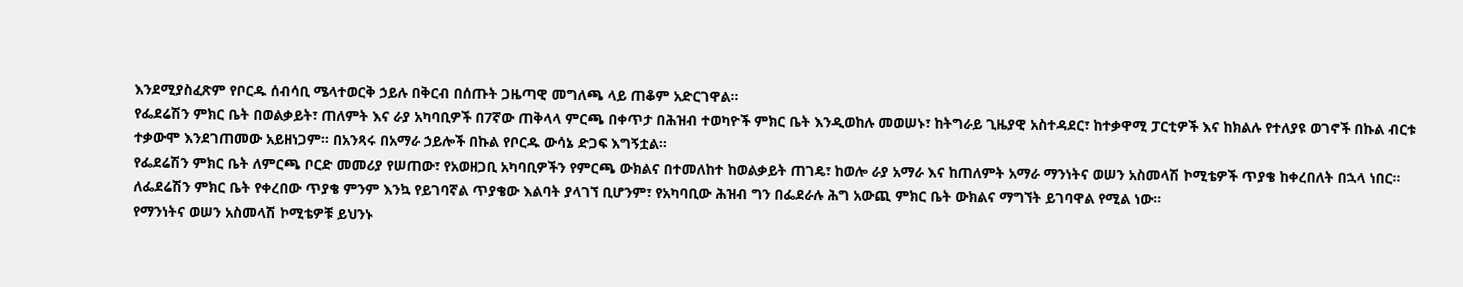እንደሚያስፈጽም የቦርዱ ሰብሳቢ ሜላተወርቅ ኃይሉ በቅርብ በሰጡት ጋዜጣዊ መግለጫ ላይ ጠቆም አድርገዋል።
የፌደሬሽን ምክር ቤት በወልቃይት፣ ጠለምት እና ራያ አካባቢዎች በ7ኛው ጠቅላላ ምርጫ በቀጥታ በሕዝብ ተወካዮች ምክር ቤት እንዲወከሉ መወሠኑ፣ ከትግራይ ጊዜያዊ አስተዳደር፣ ከተቃዋሚ ፓርቲዎች እና ከክልሉ የተለያዩ ወገኖች በኩል ብርቱ ተቃውሞ እንደገጠመው አይዘነጋም። በአንጻሩ በአማራ ኃይሎች በኩል የቦርዱ ውሳኔ ድጋፍ እግኝቷል፡፡
የፌደሬሽን ምክር ቤት ለምርጫ ቦርድ መመሪያ የሠጠው፣ የአወዘጋቢ አካባቢዎችን የምርጫ ውክልና በተመለከተ ከወልቃይት ጠገዴ፣ ከወሎ ራያ አማራ እና ከጠለምት አማራ ማንነትና ወሠን አስመላሽ ኮሚቴዎች ጥያቄ ከቀረበለት በኋላ ነበር፡፡ ለፌደሬሽን ምክር ቤት የቀረበው ጥያቄ ምንም እንኳ የይገባኛል ጥያቄው እልባት ያላገኘ ቢሆንም፣ የአካባቢው ሕዝብ ግን በፌደራሉ ሕግ አውጪ ምክር ቤት ውክልና ማግኘት ይገባዋል የሚል ነው።
የማንነትና ወሠን አስመላሽ ኮሚቴዎቹ ይህንኑ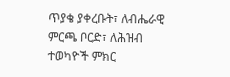ጥያቄ ያቀረቡት፣ ለብሔራዊ ምርጫ ቦርድ፣ ለሕዝብ ተወካዮች ምክር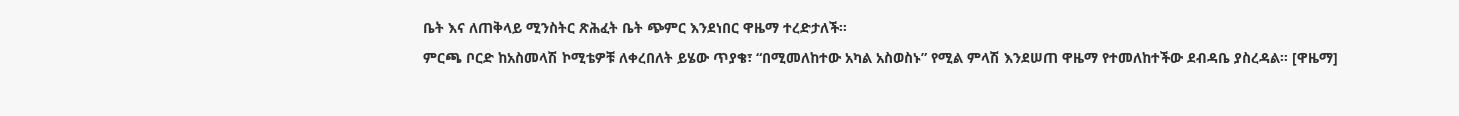ቤት እና ለጠቅላይ ሚንስትር ጽሕፈት ቤት ጭምር እንደነበር ዋዜማ ተረድታለች፡፡
ምርጫ ቦርድ ከአስመላሽ ኮሚቴዎቹ ለቀረበለት ይሄው ጥያቄ፣ “በሚመለከተው አካል አስወስኑ” የሚል ምላሽ እንደሠጠ ዋዜማ የተመለከተችው ደብዳቤ ያስረዳል። [ዋዜማ]